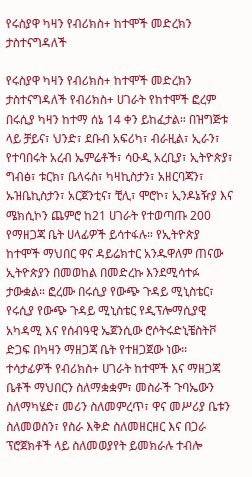የሩስያዋ ካዛን የብሪክስ+ ከተሞች መድረክን ታስተናግዳለች

የሩስያዋ ካዛን የብሪክስ+ ከተሞች መድረክን ታስተናግዳለች የብሪክስ+ ሀገራት የከተሞች ፎረም በሩሲያ ካዛን ከተማ ሰኔ 14 ቀን ይከፈታል። በዝግጅቱ ላይ ቻይና፣ ህንድ፣ ደቡብ አፍሪካ፣ ብራዚል፣ ኢራን፣ የተባበሩት አረብ ኤምሬቶች፣ ሳዑዲ አረቢያ፣ ኢትዮጵያ፣ ግብፅ፣ ቱርክ፣ ቤላሩስ፣ ካዛኪስታን፣ አዘርባጃን፣ ኡዝቤኪስታን፣ አርጀንቲና፣ ቺሊ፣ ሞሮኮ፣ ኢንዶኔዥያ እና ሜክሲኮን ጨምሮ ከ21 ሀገራት የተወጣጡ 200 የማዘጋጃ ቤት ሀላፊዎች ይሳተፋሉ። የኢትዮጵያ ከተሞች ማህበር ዋና ዳይሬክተር አንዱዋለም ጠናው ኢትዮጵያን በመወከል በመድረኩ እንደሚሳተፉ ታውቋል። ፎረሙ በሩሲያ የውጭ ጉዳይ ሚኒስቴር፣ የሩሲያ የውጭ ጉዳይ ሚኒስቴር የዲፕሎማሲያዊ አካዳሚ እና የሰብዓዊ ኤጀንሲው ሮሶትሩድኒቼስትቮ ድጋፍ በካዛን ማዘጋጃ ቤት የተዘጋጀው ነው። ተሳታፊዎች የብሪክስ+ ሀገራት ከተሞች እና ማዘጋጃ ቤቶች ማህበርን ስለማቋቋም፣ መስራች ጉባኤውን ስለማካሄድ፣ መሪን ስለመምረጥ፣ ዋና መሥሪያ ቤቱን ስለመወስን፣ የስራ እቅድ ስለመዘርዘር እና በጋራ ፕሮጀክቶች ላይ ስለመወያየት ይመክራሉ ተብሎ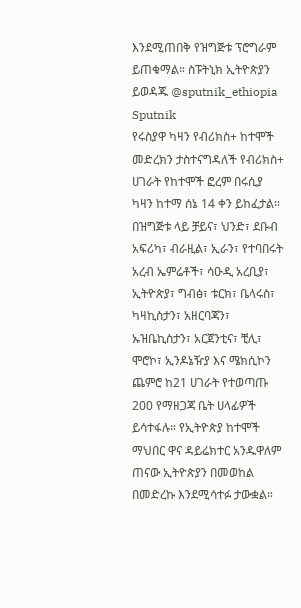እንደሚጠበቅ የዝግጅቱ ፕሮግራም ይጠቁማል። ስፑትኒክ ኢትዮጵያን ይወዳጁ @sputnik_ethiopia
Sputnik
የሩስያዋ ካዛን የብሪክስ+ ከተሞች መድረክን ታስተናግዳለች የብሪክስ+ ሀገራት የከተሞች ፎረም በሩሲያ ካዛን ከተማ ሰኔ 14 ቀን ይከፈታል። በዝግጅቱ ላይ ቻይና፣ ህንድ፣ ደቡብ አፍሪካ፣ ብራዚል፣ ኢራን፣ የተባበሩት አረብ ኤምሬቶች፣ ሳዑዲ አረቢያ፣ ኢትዮጵያ፣ ግብፅ፣ ቱርክ፣ ቤላሩስ፣ ካዛኪስታን፣ አዘርባጃን፣ ኡዝቤኪስታን፣ አርጀንቲና፣ ቺሊ፣ ሞሮኮ፣ ኢንዶኔዥያ እና ሜክሲኮን ጨምሮ ከ21 ሀገራት የተወጣጡ 200 የማዘጋጃ ቤት ሀላፊዎች ይሳተፋሉ። የኢትዮጵያ ከተሞች ማህበር ዋና ዳይሬክተር አንዱዋለም ጠናው ኢትዮጵያን በመወከል በመድረኩ እንደሚሳተፉ ታውቋል።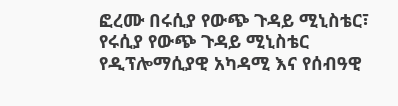ፎረሙ በሩሲያ የውጭ ጉዳይ ሚኒስቴር፣ የሩሲያ የውጭ ጉዳይ ሚኒስቴር የዲፕሎማሲያዊ አካዳሚ እና የሰብዓዊ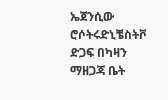ኤጀንሲው ሮሶትሩድኒቼስትቮ ድጋፍ በካዛን ማዘጋጃ ቤት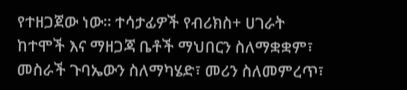የተዘጋጀው ነው። ተሳታፊዎች የብሪክስ+ ሀገራት ከተሞች እና ማዘጋጃ ቤቶች ማህበርን ስለማቋቋም፣ መስራች ጉባኤውን ስለማካሄድ፣ መሪን ስለመምረጥ፣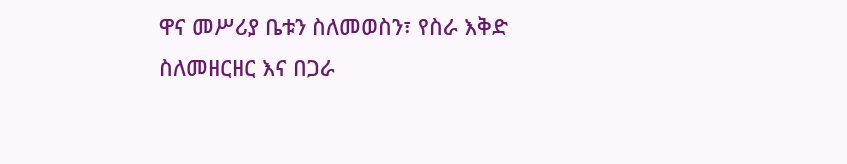ዋና መሥሪያ ቤቱን ስለመወስን፣ የስራ እቅድ ስለመዘርዘር እና በጋራ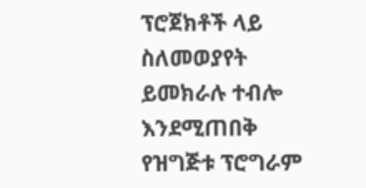ፕሮጀክቶች ላይ ስለመወያየት ይመክራሉ ተብሎ እንደሚጠበቅ የዝግጅቱ ፕሮግራም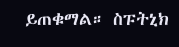ይጠቁማል። ስፑትኒክ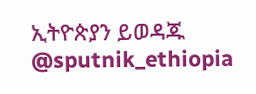ኢትዮጵያን ይወዳጁ @sputnik_ethiopia